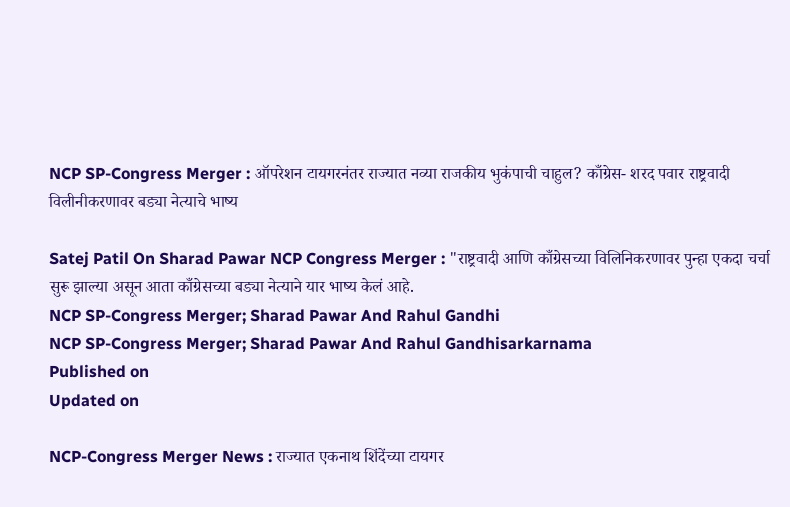NCP SP-Congress Merger : ऑपरेशन टायगरनंतर राज्यात नव्या राजकीय भुकंपाची चाहुल? काँग्रेस- शरद पवार राष्ट्रवादी विलीनीकरणावर बड्या नेत्याचे भाष्य

Satej Patil On Sharad Pawar NCP Congress Merger : "राष्ट्रवादी आणि काँग्रेसच्या विलिनिकरणावर पुन्हा एकदा चर्चा सुरू झाल्या असून आता काँग्रेसच्या बड्या नेत्याने यार भाष्य केलं आहे.
NCP SP-Congress Merger; Sharad Pawar And Rahul Gandhi
NCP SP-Congress Merger; Sharad Pawar And Rahul Gandhisarkarnama
Published on
Updated on

NCP-Congress Merger News : राज्यात एकनाथ शिंदेंच्या टायगर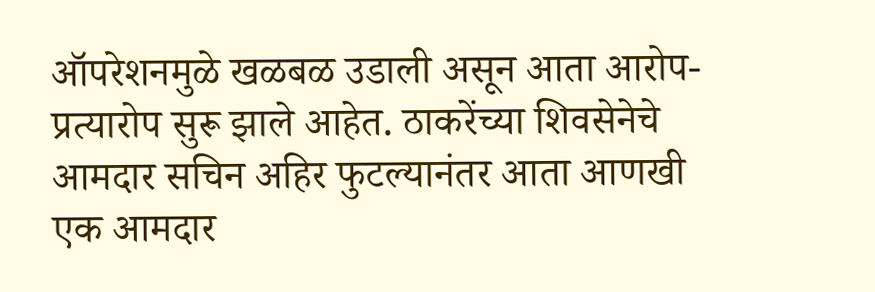ऑपरेशनमुळे खळबळ उडाली असून आता आरोप-प्रत्यारोप सुरू झाले आहेत. ठाकरेंच्या शिवसेनेचे आमदार सचिन अहिर फुटल्यानंतर आता आणखी एक आमदार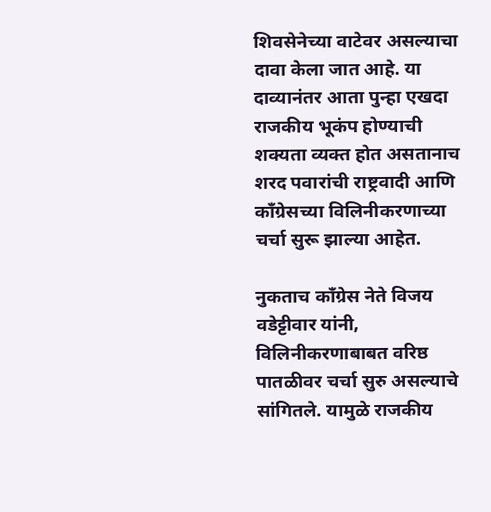शिवसेनेच्या वाटेवर असल्याचा दावा केला जात आहे. या दाव्यानंतर आता पुन्हा एखदा राजकीय भूकंप होण्याची शक्यता व्यक्त होत असतानाच शरद पवारांची राष्ट्रवादी आणि काँग्रेसच्या विलिनीकरणाच्या चर्चा सुरू झाल्या आहेत.

नुकताच काँग्रेस नेते विजय वडेट्टीवार यांनी, विलिनीकरणाबाबत वरिष्ठ पातळीवर चर्चा सुरु असल्याचे सांगितले. यामुळे राजकीय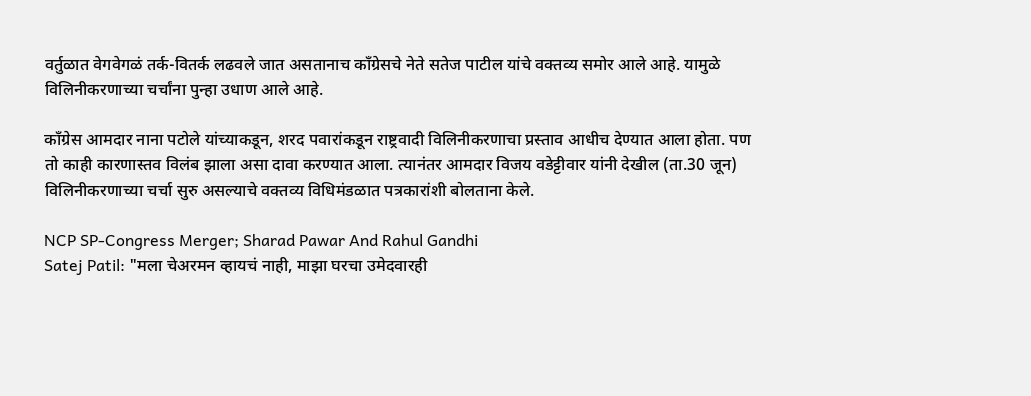वर्तुळात वेगवेगळं तर्क-वितर्क लढवले जात असतानाच काँग्रेसचे नेते सतेज पाटील यांचे वक्तव्य समोर आले आहे. यामुळे विलिनीकरणाच्या चर्चांना पुन्हा उधाण आले आहे.

काँग्रेस आमदार नाना पटोले यांच्याकडून, शरद पवारांकडून राष्ट्रवादी विलिनीकरणाचा प्रस्ताव आधीच देण्यात आला होता. पण तो काही कारणास्तव विलंब झाला असा दावा करण्यात आला. त्यानंतर आमदार विजय वडेट्टीवार यांनी देखील (ता.30 जून) विलिनीकरणाच्या चर्चा सुरु असल्याचे वक्तव्य विधिमंडळात पत्रकारांशी बोलताना केले.

NCP SP-Congress Merger; Sharad Pawar And Rahul Gandhi
Satej Patil: "मला चेअरमन व्हायचं नाही, माझा घरचा उमेदवारही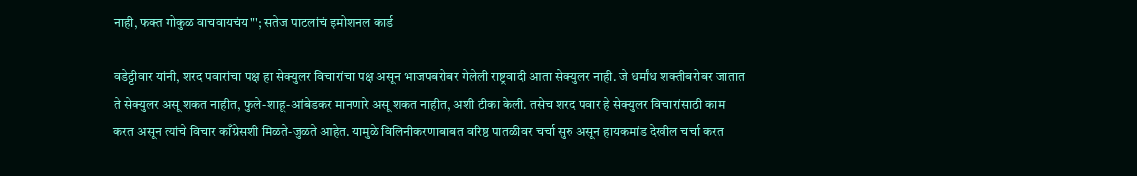नाही, फक्त गोकुळ वाचवायचंय"'; सतेज पाटलांचं इमोशनल कार्ड

वडेट्टीवार यांनी, शरद पवारांचा पक्ष हा सेक्युलर विचारांचा पक्ष असून भाजपबरोबर गेलेली राष्ट्रवादी आता सेक्युलर नाही. जे धर्मांध शक्तीबरोबर जातात ते सेक्युलर असू शकत नाहीत, फुले-शाहू-आंबेडकर मानणारे असू शकत नाहीत, अशी टीका केली. तसेच शरद पवार हे सेक्युलर विचारांसाठी काम करत असून त्यांचे विचार काँग्रेसशी मिळते-जुळते आहेत. यामुळे विलिनीकरणाबाबत वरिष्ठ पातळीवर चर्चा सुरु असून हायकमांड देखील चर्चा करत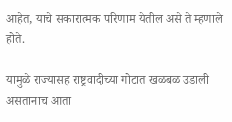आहेत, याचे सकारात्मक परिणाम येतील असे ते म्हणाले होते.

यामुळे राज्यासह राष्ट्रवादीच्या गोटात खळबळ उडाली असतानाच आता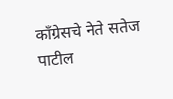काँग्रेसचे नेते सतेज पाटील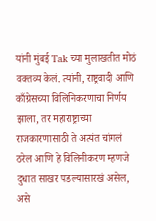यांनी मुंबई Tak च्या मुलाखतीत मोठं वक्तव्य केलं. त्यांनी, राष्ट्रवादी आणि काँग्रेसच्या विलिनिकरणाचा निर्णय झाला, तर महाराष्ट्राच्या राजकारणासाठी ते अत्यंत चांगलं ठरेल आणि हे विलिनीकरण म्हणजे दुधात साखर पडल्यासारखं असेल, असे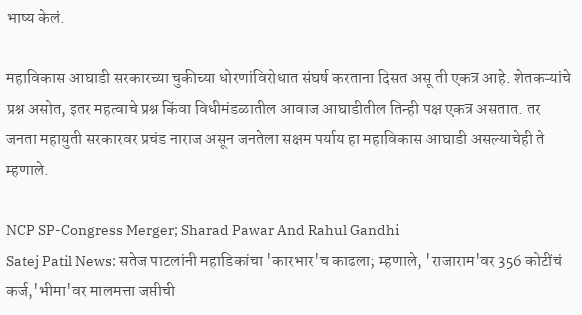भाष्य केलं.

महाविकास आघाडी सरकारच्या चुकीच्या धोरणांविरोधात संघर्ष करताना दिसत असू ती एकत्र आहे. शेतकऱ्यांचे प्रश्न असोत, इतर महत्वाचे प्रश्न किंवा विधीमंडळातील आवाज आघाडीतील तिन्ही पक्ष एकत्र असतात. तर जनता महायुती सरकारवर प्रचंड नाराज असून जनतेला सक्षम पर्याय हा महाविकास आघाडी असल्याचेही ते म्हणाले.

NCP SP-Congress Merger; Sharad Pawar And Rahul Gandhi
Satej Patil News: सतेज पाटलांनी महाडिकांचा 'कारभार'च काढला; म्हणाले, 'राजाराम'वर 356 कोटींचं कर्ज,'भीमा'वर मालमत्ता जप्तीची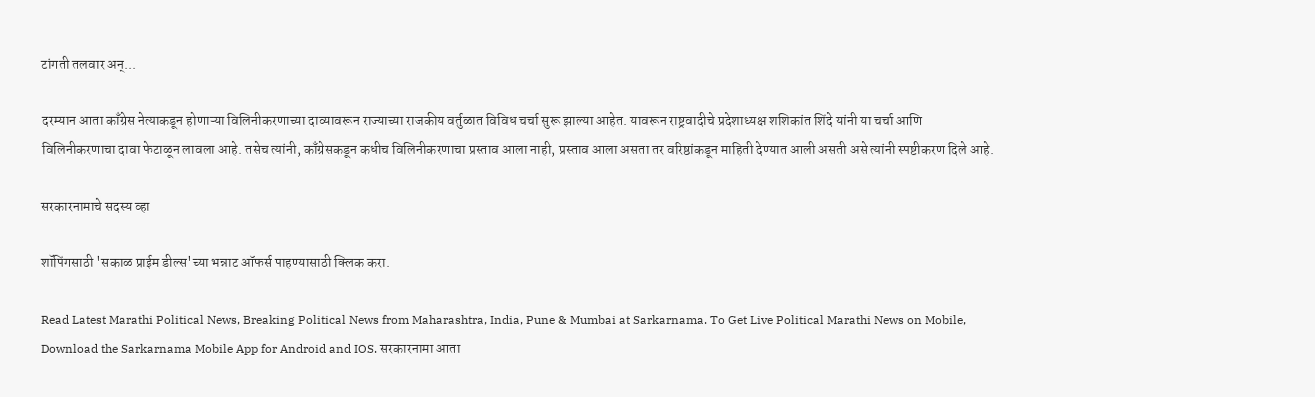टांगती तलवार अन्...

दरम्यान आता काँग्रेस नेत्याकडून होणाऱ्या विलिनीकरणाच्या दाव्यावरून राज्याच्या राजकीय वर्तुळात विविध चर्चा सुरू झाल्या आहेत. यावरून राष्ट्रवादीचे प्रदेशाध्यक्ष शशिकांत शिंदे यांनी या चर्चा आणि विलिनीकरणाचा दावा फेटाळून लावला आहे. तसेच त्यांनी, काँग्रेसकडून कधीच विलिनीकरणाचा प्रस्ताव आला नाही, प्रस्ताव आला असता तर वरिष्ठांकडून माहिती देण्यात आली असती असे त्यांनी स्पष्टीकरण दिले आहे.

सरकारनामाचे सदस्य व्हा

शॉपिंगसाठी 'सकाळ प्राईम डील्स'च्या भन्नाट ऑफर्स पाहण्यासाठी क्लिक करा.

Read Latest Marathi Political News, Breaking Political News from Maharashtra, India, Pune & Mumbai at Sarkarnama. To Get Live Political Marathi News on Mobile, Download the Sarkarnama Mobile App for Android and IOS. सरकारनामा आता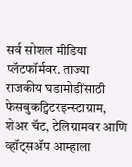सर्व सोशल मीडिया प्लॅटफॉर्मवर. ताज्या राजकीय घडामोडींसाठी फेसबुकट्विटरइन्स्टाग्राम, शेअर चॅट, टेलिग्रामवर आणि व्हॉट्सॲप आम्हाला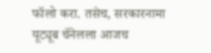फॉलो करा. तसेच, सरकारनामा यूट्यूब चॅनेलला आजच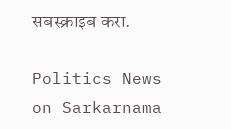सबस्क्राइब करा.

Politics News on Sarkarnama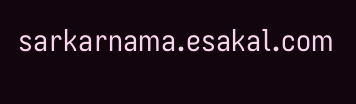sarkarnama.esakal.com